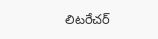లిటరేచర్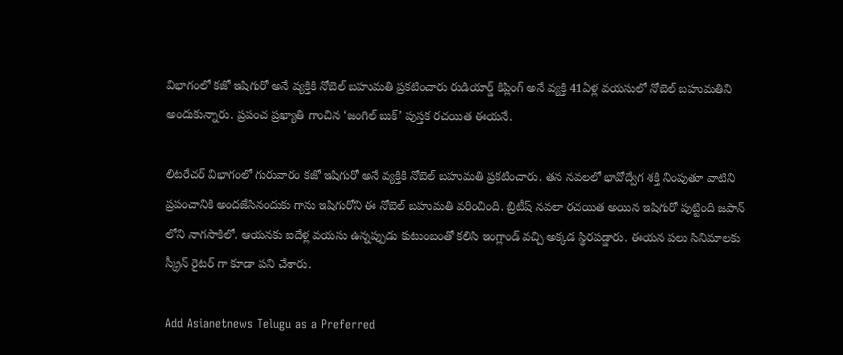విభాగంలో కజో ఇషిగురో అనే వ్యక్తికి నోబెల్ బహుమతి ప్రకటించారు రుడియార్డ్ కిప్లింగ్ అనే వ్యక్తి 41ఏళ్ల వయసులో నోబెల్ బహుమతిని అందుకున్నారు. ప్రపంచ ప్రఖ్యాతి గాంచిన ‘జంగిల్ బుక్’ పుస్తక రచయిత ఈయనే.

లిటరేచర్ విభాగంలో గురువారం కజో ఇషిగురో అనే వ్యక్తికి నోబెల్ బహుమతి ప్రకటించారు. తన నవలలో భావోద్వేగ శక్తి నింపుతూ వాటిని ప్రపంచానికి అందజేసినందుకు గాను ఇషిగురోని ఈ నోబెల్ బహుమతి వరించింది. బ్రిటీష్ నవలా రచయిత అయిన ఇషిగురో పుట్టింది జపాన్ లోని నాగసాకిలో. ఆయనకు ఐదేళ్ల వయసు ఉన్నప్పుడు కుటుంబంతో కలిసి ఇంగ్లాండ్ వచ్చి అక్కడ స్థిరపడ్డారు. ఈయన పలు సినిమాలకు స్క్రీన్ రైటర్ గా కూడా పని చేశారు.

Add Asianetnews Telugu as a Preferred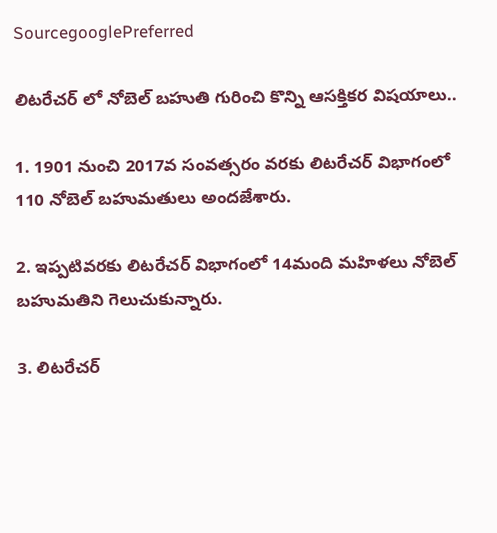SourcegooglePreferred

లిటరేచర్ లో నోబెల్ బహుతి గురించి కొన్ని ఆసక్తికర విషయాలు..

1. 1901 నుంచి 2017వ సంవత్సరం వరకు లిటరేచర్ విభాగంలో 110 నోబెల్ బహుమతులు అందజేశారు.

2. ఇప్పటివరకు లిటరేచర్ విభాగంలో 14మంది మహిళలు నోబెల్ బహుమతిని గెలుచుకున్నారు.

3. లిటరేచర్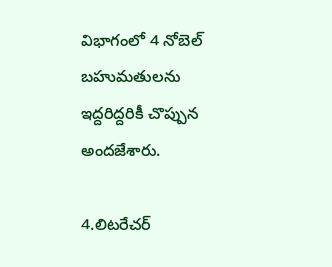విభాగంలో 4 నోబెల్ బహుమతులను ఇద్దరిద్దరికీ చొప్పున అందజేశారు.

4.లిటరేచర్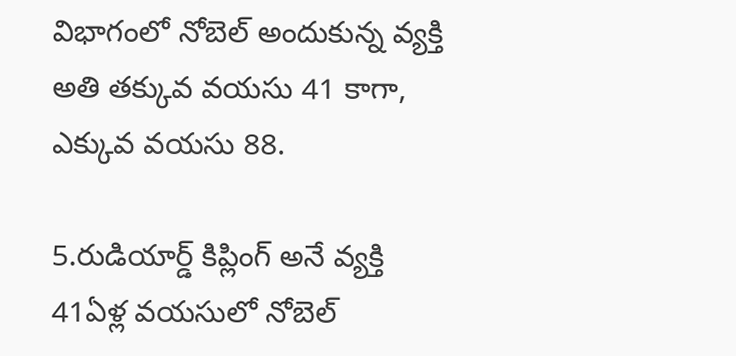విభాగంలో నోబెల్ అందుకున్న వ్యక్తి అతి తక్కువ వయసు 41 కాగా, ఎక్కువ వయసు 88.

5.రుడియార్డ్ కిప్లింగ్ అనే వ్యక్తి 41ఏళ్ల వయసులో నోబెల్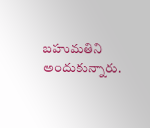బహుమతిని అందుకున్నారు.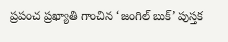ప్రపంచ ప్రఖ్యాతి గాంచిన ‘జంగిల్ బుక్’ పుస్తక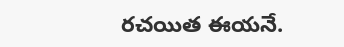రచయిత ఈయనే.